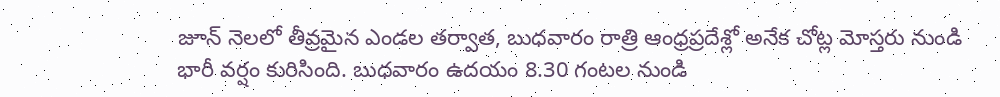జూన్ నెలలో తీవ్రమైన ఎండల తర్వాత, బుధవారం రాత్రి ఆంధ్రప్రదేశ్లో అనేక చోట్ల మోస్తరు నుండి భారీ వర్షం కురిసింది. బుధవారం ఉదయం 8.30 గంటల నుండి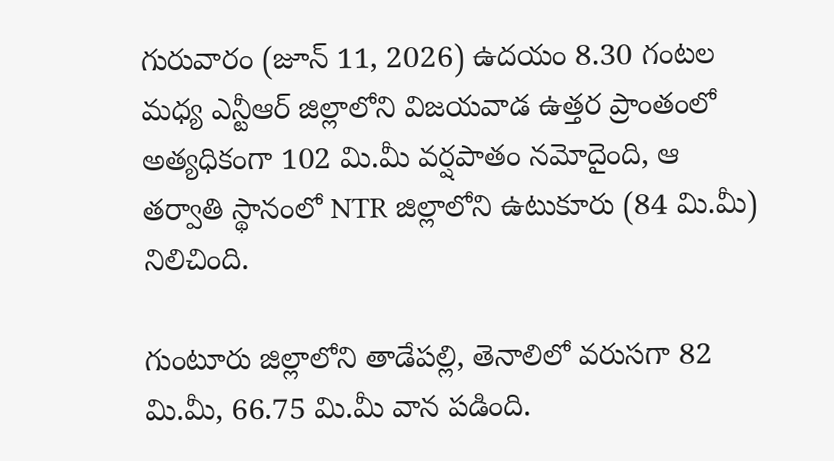గురువారం (జూన్ 11, 2026) ఉదయం 8.30 గంటల మధ్య ఎన్టీఆర్ జిల్లాలోని విజయవాడ ఉత్తర ప్రాంతంలో అత్యధికంగా 102 మి.మీ వర్షపాతం నమోదైంది, ఆ తర్వాతి స్థానంలో NTR జిల్లాలోని ఉటుకూరు (84 మి.మీ) నిలిచింది.

గుంటూరు జిల్లాలోని తాడేపల్లి, తెనాలిలో వరుసగా 82 మి.మీ, 66.75 మి.మీ వాన పడింది.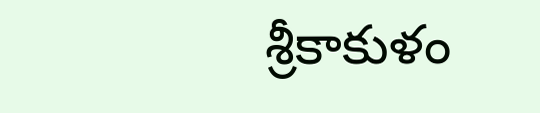శ్రీకాకుళం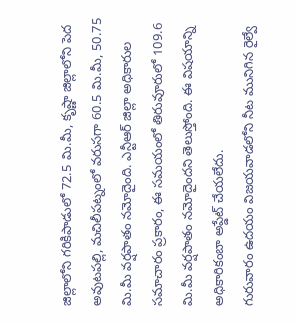జిల్లాలోని గరికిపాడులో 72.5 మి.మీ, కృష్ణా జిల్లాలోని పెద అవుటపల్లి, మచిలీపట్నంలో వరుసగా 60.5 మి.మీ, 50.75 మి.మీ వర్షపాతం నమోదైంది. ఎన్టీఆర్ జిల్లా అధికారుల సమాచారం ప్రకారం, ఈ సమయంలో తిరువూరులో 109.6 మి.మీ వర్షపాతం నమోదైందని తెలుస్తోంది. ఈ విషయాన్ని అధికారికంబా అప్డేట్ చేయలేదు.
గురువారం ఉదయం విజయవాడలోని నీట మునిగిన రైల్వే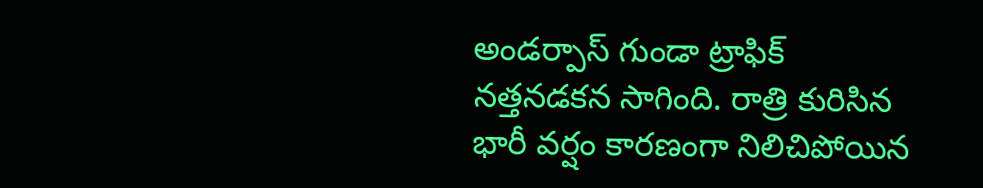అండర్పాస్ గుండా ట్రాఫిక్ నత్తనడకన సాగింది. రాత్రి కురిసిన భారీ వర్షం కారణంగా నిలిచిపోయిన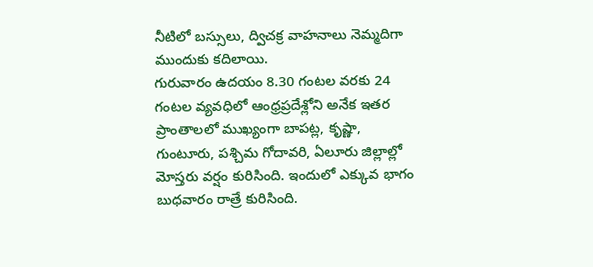నీటిలో బస్సులు, ద్విచక్ర వాహనాలు నెమ్మదిగా ముందుకు కదిలాయి.
గురువారం ఉదయం 8.30 గంటల వరకు 24 గంటల వ్యవధిలో ఆంధ్రప్రదేశ్లోని అనేక ఇతర ప్రాంతాలలో ముఖ్యంగా బాపట్ల, కృష్ణా, గుంటూరు, పశ్చిమ గోదావరి, ఏలూరు జిల్లాల్లో మోస్తరు వర్షం కురిసింది. ఇందులో ఎక్కువ భాగం బుధవారం రాత్రే కురిసింది.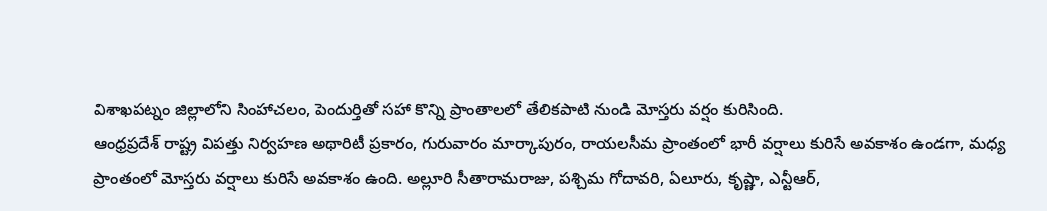విశాఖపట్నం జిల్లాలోని సింహాచలం, పెందుర్తితో సహా కొన్ని ప్రాంతాలలో తేలికపాటి నుండి మోస్తరు వర్షం కురిసింది.
ఆంధ్రప్రదేశ్ రాష్ట్ర విపత్తు నిర్వహణ అథారిటీ ప్రకారం, గురువారం మార్కాపురం, రాయలసీమ ప్రాంతంలో భారీ వర్షాలు కురిసే అవకాశం ఉండగా, మధ్య ప్రాంతంలో మోస్తరు వర్షాలు కురిసే అవకాశం ఉంది. అల్లూరి సీతారామరాజు, పశ్చిమ గోదావరి, ఏలూరు, కృష్ణా, ఎన్టీఆర్,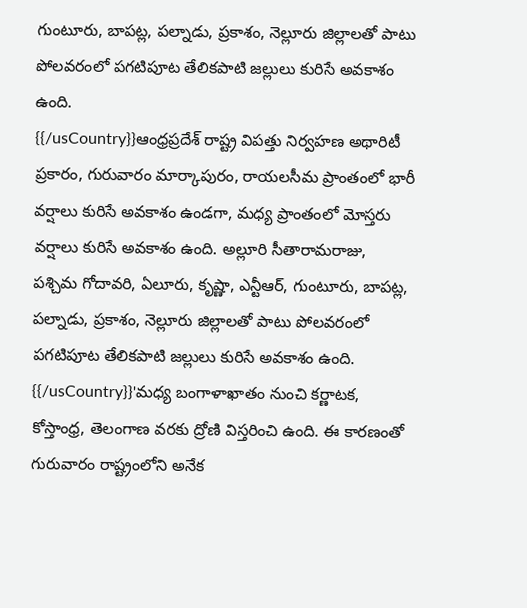గుంటూరు, బాపట్ల, పల్నాడు, ప్రకాశం, నెల్లూరు జిల్లాలతో పాటు పోలవరంలో పగటిపూట తేలికపాటి జల్లులు కురిసే అవకాశం ఉంది.
{{/usCountry}}ఆంధ్రప్రదేశ్ రాష్ట్ర విపత్తు నిర్వహణ అథారిటీ ప్రకారం, గురువారం మార్కాపురం, రాయలసీమ ప్రాంతంలో భారీ వర్షాలు కురిసే అవకాశం ఉండగా, మధ్య ప్రాంతంలో మోస్తరు వర్షాలు కురిసే అవకాశం ఉంది. అల్లూరి సీతారామరాజు, పశ్చిమ గోదావరి, ఏలూరు, కృష్ణా, ఎన్టీఆర్, గుంటూరు, బాపట్ల, పల్నాడు, ప్రకాశం, నెల్లూరు జిల్లాలతో పాటు పోలవరంలో పగటిపూట తేలికపాటి జల్లులు కురిసే అవకాశం ఉంది.
{{/usCountry}}'మధ్య బంగాళాఖాతం నుంచి కర్ణాటక, కోస్తాంధ్ర, తెలంగాణ వరకు ద్రోణి విస్తరించి ఉంది. ఈ కారణంతో గురువారం రాష్ట్రంలోని అనేక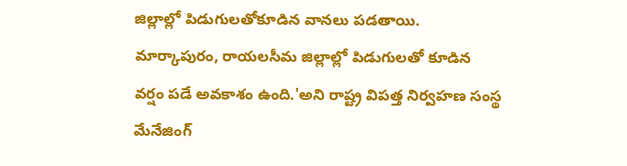జిల్లాల్లో పిడుగులతోకూడిన వానలు పడతాయి. మార్కాపురం, రాయలసీమ జిల్లాల్లో పిడుగులతో కూడిన వర్షం పడే అవకాశం ఉంది.'అని రాష్ట్ర విపత్త నిర్వహణ సంస్థ మేనేజింగ్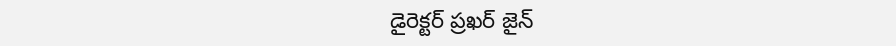డైరెక్టర్ ప్రఖర్ జైన్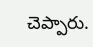చెప్పారు.